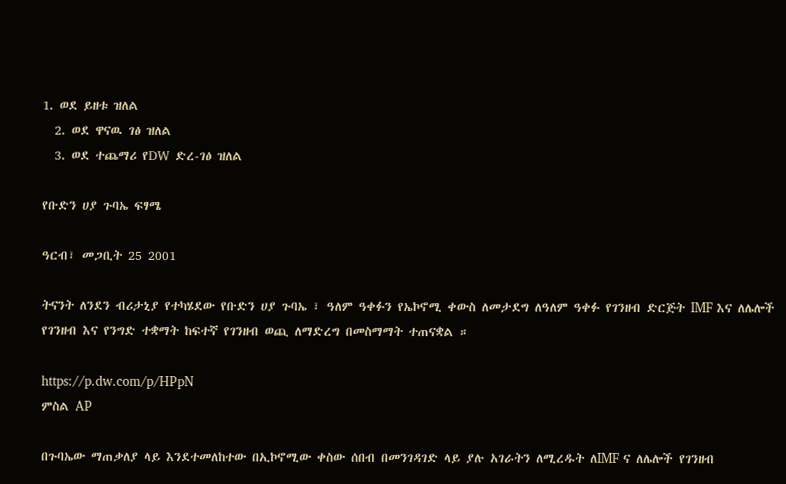1. ወደ ይዘቱ ዝለል
  2. ወደ ዋናዉ ገፅ ዝለል
  3. ወደ ተጨማሪ የDW ድረ-ገፅ ዝለል

የቡድን ሀያ ጉባኤ ፍፃሜ

ዓርብ፣ መጋቢት 25 2001

ትናንት ለንደን ብሪታኒያ የተካሄደው የቡድን ሀያ ጉባኤ ፣ ዓለም ዓቀፉን የኤኮኖሚ ቀውስ ለመታደግ ለዓለም ዓቀፉ የገንዘብ ድርጅት IMF እና ለሌሎች የገንዘብ እና የንግድ ተቋማት ከፍተኛ የገንዘብ ወጪ ለማድረግ በመስማማት ተጠናቋል ።

https://p.dw.com/p/HPpN
ምስል AP

በጉባኤው ማጠቃለያ ላይ እንደተመለከተው በኢኮኖሚው ቀስው ሰበብ በመንገዳገድ ላይ ያሉ አገራትን ለሚረዱት ለIMF ና ለሌሎች የገንዘብ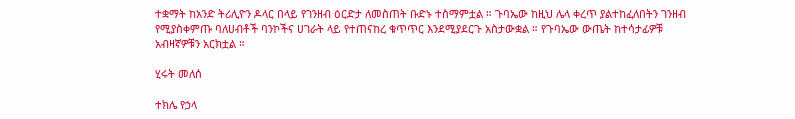ተቋማት ከአንድ ትሪሊዮን ዶላር በላይ የገንዘብ ዕርድታ ለመስጠት ቡድኑ ተስማምቷል ። ጉባኤው ከዚህ ሌላ ቀረጥ ያልተከፈለበትን ገንዘብ የሚያስቀምጡ ባለሀብቶች ባንኮችና ሀገራት ላይ የተጠናከረ ቁጥጥር እንደሚያደርጉ አስታውቋል ። የጉባኤው ውጤት ከተሳታፊዎቹ አብዛኛዎቹን አርክቷል ።

ሂሩት መለሰ

ተክሌ የኃላ